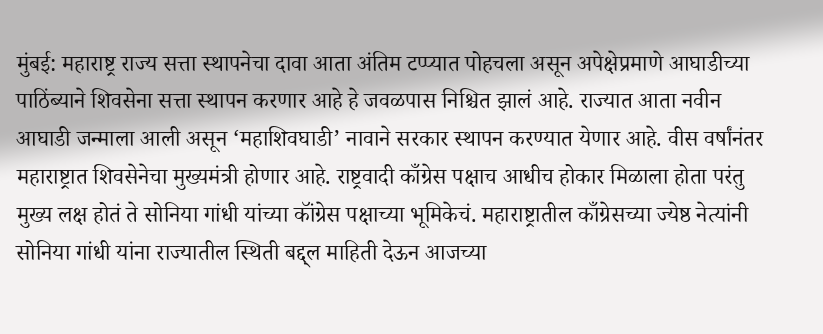मुंबई: महाराष्ट्र राज्य सत्ता स्थापनेचा दावा आता अंतिम टप्प्यात पोहचला असून अपेक्षेप्रमाणे आघाडीच्या पाठिंब्याने शिवसेना सत्ता स्थापन करणार आहे हे जवळपास निश्चित झालं आहे. राज्यात आता नवीन आघाडी जन्माला आली असून ‘महाशिवघाडी’ नावाने सरकार स्थापन करण्यात येणार आहे. वीस वर्षांनंतर महाराष्ट्रात शिवसेनेचा मुख्यमंत्री होणार आहे. राष्ट्रवादी काँग्रेस पक्षाच आधीच होकार मिळाला होता परंतु मुख्य लक्ष होतं ते सोनिया गांधी यांच्या कॉंग्रेस पक्षाच्या भूमिकेचं. महाराष्ट्रातील काँग्रेसच्या ज्येष्ठ नेत्यांनी सोनिया गांधी यांना राज्यातील स्थिती बद्द्ल माहिती देऊन आजच्या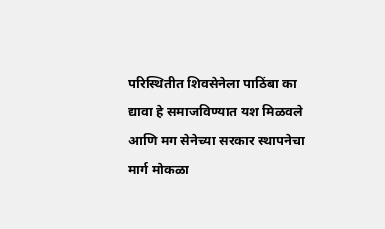परिस्थितीत शिवसेनेला पाठिंबा का द्यावा हे समाजविण्यात यश मिळवले आणि मग सेनेच्या सरकार स्थापनेचा मार्ग मोकळा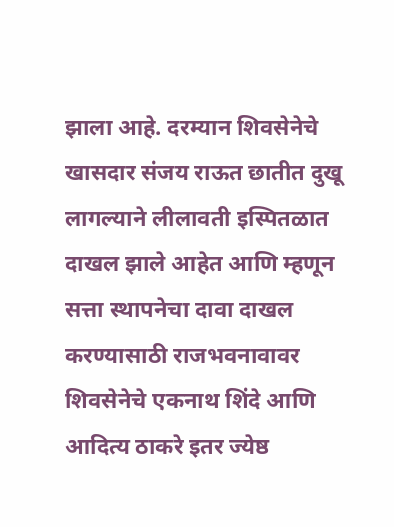झाला आहे. दरम्यान शिवसेनेचे खासदार संजय राऊत छातीत दुखू लागल्याने लीलावती इस्पितळात दाखल झाले आहेत आणि म्हणून सत्ता स्थापनेचा दावा दाखल करण्यासाठी राजभवनावावर शिवसेनेचे एकनाथ शिंदे आणि आदित्य ठाकरे इतर ज्येष्ठ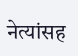नेत्यांसह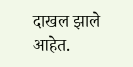दाखल झाले आहेत.